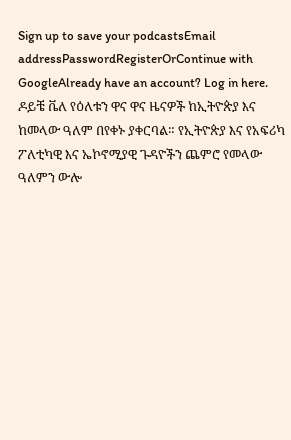Sign up to save your podcastsEmail addressPasswordRegisterOrContinue with GoogleAlready have an account? Log in here.
ዶይቼ ቬለ የዕለቱን ዋና ዋና ዜናዎች ከኢትዮጵያ እና ከመላው ዓለም በየቀኑ ያቀርባል። የኢትዮጵያ እና የአፍሪካ ፖለቲካዊ እና ኤኮኖሚያዊ ጉዳዮችን ጨምሮ የመላው ዓለምን ውሎ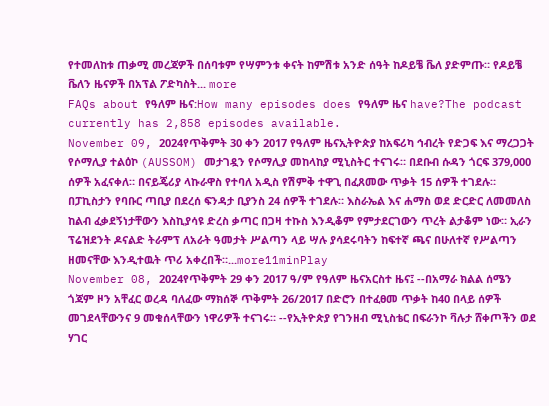የተመለከቱ ጠቃሚ መረጃዎች በሰባቱም የሣምንቱ ቀናት ከምሽቱ አንድ ሰዓት ከዶይቼ ቬለ ያድምጡ። የዶይቼ ቬለን ዜናዎች በአፕል ፖድካስት... more
FAQs about የዓለም ዜና:How many episodes does የዓለም ዜና have?The podcast currently has 2,858 episodes available.
November 09, 2024የጥቅምት 30 ቀን 2017 የዓለም ዜናኢትዮጵያ ከአፍሪካ ኅብረት የድጋፍ እና ማረጋጋት የሶማሊያ ተልዕኮ (AUSSOM) መታገዷን የሶማሊያ መከላከያ ሚኒስትር ተናገሩ። በደቡብ ሱዳን ጎርፍ 379,000 ሰዎች አፈናቀለ። በናይጄሪያ ላኩራዋስ የተባለ አዲስ የሽምቅ ተዋጊ በፈጸመው ጥቃት 15 ሰዎች ተገደሉ። በፓኪስታን የባቡር ጣቢያ በደረሰ ፍንዳታ ቢያንስ 24 ሰዎች ተገደሉ። እስራኤል እና ሐማስ ወደ ድርድር ለመመለስ ከልብ ፈቃደኝነታቸውን እስኪያሳዩ ድረስ ቃጣር በጋዛ ተኩስ እንዲቆም የምታደርገውን ጥረት ልታቆም ነው። ኢራን ፕሬዝደንት ዶናልድ ትራምፕ ለአራት ዓመታት ሥልጣን ላይ ሣሉ ያሳደሩባትን ከፍተኛ ጫና በሁለተኛ የሥልጣን ዘመናቸው እንዲተዉት ጥሪ አቀረበች።...more11minPlay
November 08, 2024የጥቅምት 29 ቀን 2017 ዓ/ም የዓለም ዜናአርስተ ዜና፤ --በአማራ ክልል ሰሜን ጎጃም ዞን አቸፈር ወረዳ ባለፈው ማክሰኞ ጥቅምት 26/2017 በድሮን በተፈፀመ ጥቃት ከ40 በላይ ሰዎች መገደላቸውንና 9 መቁሰላቸውን ነዋሪዎች ተናገሩ። --የኢትዮጵያ የገንዘብ ሚኒስቴር በፍራንኮ ቫሉታ ሸቀጦችን ወደ ሃገር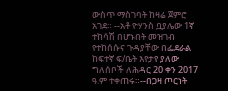ውስጥ ማስገባት ከዛሬ ጀምሮ አገደ። --አቶ ዮሃንስ ቧያሌው 1ኛ ተከሳሽ በሆኑበት መዝገብ የተከሰሱና ጉዳያቸው በፌደራል ከፍተኛ ፍ/ቤት እየታየ ያለው ግለሰቦች ለሕዳር 20 ቀን 2017 ዓ.ም ተቀጠሩ።--በጋዛ ጦርነት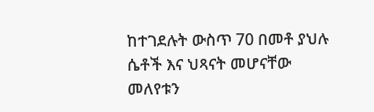ከተገደሉት ውስጥ 70 በመቶ ያህሉ ሴቶች እና ህጻናት መሆናቸው መለየቱን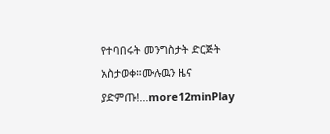የተባበሩት መንግስታት ድርጅት አስታወቀ።ሙሉዉን ዜና ያድምጡ!...more12minPlay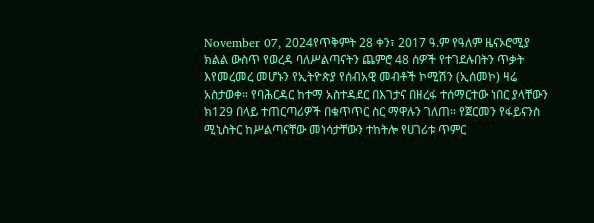November 07, 2024የጥቅምት 28 ቀን፣ 2017 ዓ.ም የዓለም ዜናኦሮሚያ ክልል ውስጥ የወረዳ ባለሥልጣናትን ጨምሮ 48 ሰዎች የተገደሉበትን ጥቃት እየመረመረ መሆኑን የኢትዮጵያ የሰብአዊ መብቶች ኮሚሽን (ኢሰመኮ) ዛሬ አስታወቀ። የባሕርዳር ከተማ አስተዳደር በእገታና በዘረፋ ተሰማርተው ነበር ያላቸውን ክ129 በላይ ተጠርጣሪዎች በቁጥጥር ስር ማዋሉን ገለጠ። የጀርመን የፋይናንስ ሚኒስትር ከሥልጣናቸው መነሳታቸውን ተከትሎ የሀገሪቱ ጥምር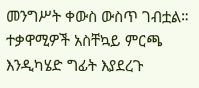መንግሥት ቀውስ ውስጥ ገብቷል። ተቃዋሚዎች አስቸኳይ ምርጫ እንዲካሄድ ግፊት እያደረጉ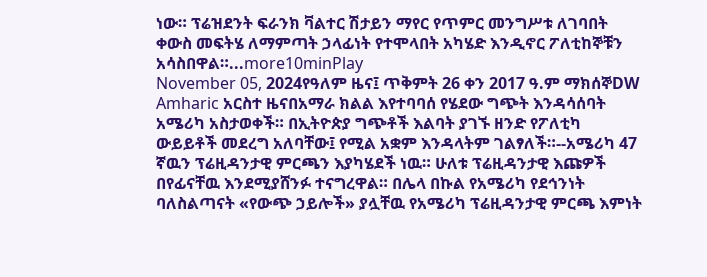ነው። ፕሬዝደንት ፍራንክ ቫልተር ሽታይን ማየር የጥምር መንግሥቱ ለገባበት ቀውስ መፍትሄ ለማምጣት ኃላፊነት የተሞላበት አካሄድ እንዲኖር ፖለቲከኞቹን አሳስበዋል።...more10minPlay
November 05, 2024የዓለም ዜና፤ ጥቅምት 26 ቀን 2017 ዓ.ም ማክሰኞDW Amharic አርስተ ዜናበአማራ ክልል እየተባባሰ የሄደው ግጭት እንዳሳሰባት አሜሪካ አስታወቀች። በኢትዮጵያ ግጭቶች እልባት ያገኙ ዘንድ የፖለቲካ ውይይቶች መደረግ አለባቸው፤ የሚል አቋም እንዳላትም ገልፃለች።--አሜሪካ 47 ኛዉን ፕሬዚዳንታዊ ምርጫን እያካሄደች ነዉ። ሁለቱ ፕሬዚዳንታዊ እጩዎች በየፊናቸዉ እንደሚያሸንፉ ተናግረዋል። በሌላ በኩል የአሜሪካ የደኅንነት ባለስልጣናት «የውጭ ኃይሎች» ያሏቸዉ የአሜሪካ ፕሬዚዳንታዊ ምርጫ እምነት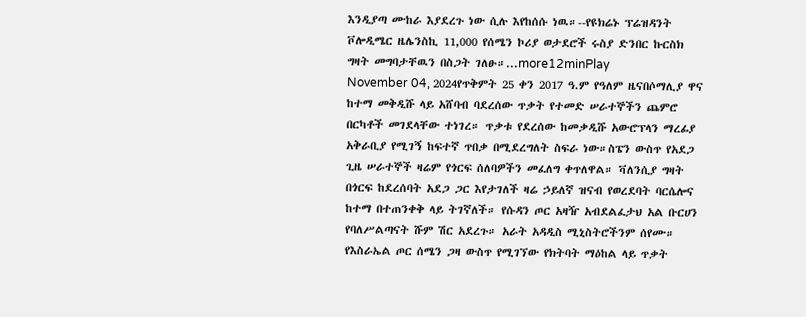እንዲያጣ ሙከራ እያደረጉ ነው ሲሉ እየከሰሱ ነዉ።--የዩክሬኑ ፕሬዝዳንት ቮሎዲሜር ዜሌንስኪ 11,000 የሰሜን ኮሪያ ወታደሮች ሩስያ ድንበር ኩርስክ ግዛት መግባታቸዉን በስጋት ገለፁ።...more12minPlay
November 04, 2024የጥቅምት 25 ቀን 2017 ዓ.ም የዓለም ዜናበሶማሊያ ዋና ከተማ መቅዲሹ ላይ አሸባብ ባደረሰው ጥቃት የተመድ ሠራተኞችን ጨምሮ በርካቶች መገደላቸው ተነገረ። ጥቃቱ የደረሰው ከመቃዲሹ አውሮፕላን ማረፊያ አቅራቢያ የሚገኝ ከፍተኛ ጥበቃ በሚደረግለት ስፍራ ነው።ስፔን ውስጥ የአደጋ ጊዜ ሠራተኞች ዛሬም የጎርፍ ሰለባዎችን መፈለግ ቀጥለዋል። ቫለንሲያ ግዛት በጎርፍ ከደረሰባት አደጋ ጋር እየታገለች ዛሬ ኃይለኛ ዝናብ የወረደባት ባርሴሎና ከተማ በተጠንቀቅ ላይ ትገኛለች። የሱዳን ጦር አዛዥ አብደልፈታህ አል ቡርሀን የባለሥልጣናት ሹም ሽር አደረጉ። አራት አዳዲስ ሚኒስትሮችንም ሰየሙ። የእስራኤል ጦር ሰሜን ጋዛ ውስጥ የሚገኘው የክትባት ማዕከል ላይ ጥቃት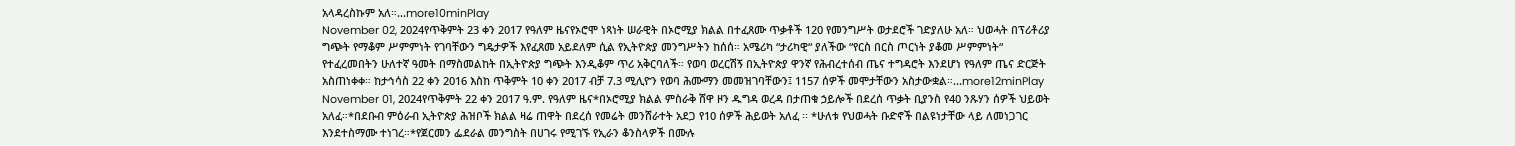አላዳረስኩም አለ።...more10minPlay
November 02, 2024የጥቅምት 23 ቀን 2017 የዓለም ዜናየኦሮሞ ነጻነት ሠራዊት በኦሮሚያ ክልል በተፈጸሙ ጥቃቶች 120 የመንግሥት ወታደሮች ገድያለሁ አለ። ህወሓት በፕሪቶሪያ ግጭት የማቆም ሥምምነት የገባቸውን ግዴታዎች እየፈጸመ አይደለም ሲል የኢትዮጵያ መንግሥትን ከሰሰ። አሜሪካ “ታሪካዊ“ ያለችው “የርስ በርስ ጦርነት ያቆመ ሥምምነት“ የተፈረመበትን ሁለተኛ ዓመት በማስመልከት በኢትዮጵያ ግጭት እንዲቆም ጥሪ አቅርባለች። የወባ ወረርሽኝ በኢትዮጵያ ዋንኛ የሕብረተሰብ ጤና ተግዳሮት እንደሆነ የዓለም ጤና ድርጅት አስጠነቀቀ። ከታኅሳስ 22 ቀን 2016 እስከ ጥቅምት 10 ቀን 2017 ብቻ 7.3 ሚሊዮን የወባ ሕሙማን መመዝገባቸውን፤ 1157 ሰዎች መሞታቸውን አስታውቋል።...more12minPlay
November 01, 2024የጥቅምት 22 ቀን 2017 ዓ.ም. የዓለም ዜና*በኦሮሚያ ክልል ምስራቅ ሸዋ ዞን ዱግዳ ወረዳ በታጠቁ ኃይሎች በደረሰ ጥቃት ቢያንስ የ40 ንጹሃን ሰዎች ህይወት አለፈ።*በደቡብ ምዕራብ ኢትዮጵያ ሕዝቦች ክልል ዛሬ ጠዋት በደረሰ የመሬት መንሸራተት አደጋ የ10 ሰዎች ሕይወት አለፈ ፡፡ *ሁለቱ የህወሓት ቡድኖች በልዩነታቸው ላይ ለመነጋገር እንደተስማሙ ተነገረ።*የጀርመን ፌደራል መንግስት በሀገሩ የሚገኙ የኢራን ቆንስላዎች በሙሉ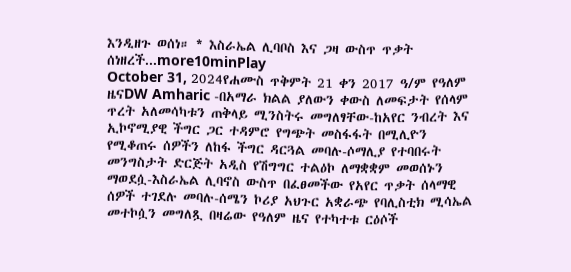እንዲዘጉ ወሰነ። * እስራኤል ሊባቦስ እና ጋዛ ውስጥ ጥቃት ሰነዘረች...more10minPlay
October 31, 2024የሐሙስ ጥቅምት 21 ቀን 2017 ዓ/ም የዓለም ዜናDW Amharic -በአማራ ክልል ያለውን ቀውስ ለመፍታት የሰላም ጥረት አለመሳካቱን ጠቅላይ ሚንስትሩ መግለፃቸው-ከአየር ንብረት እና ኢኮኖሚያዊ ችግር ጋር ተዳምሮ የግጭት መስፋፋት በሚሊዮን የሚቆጠሩ ሰዎችን ለከፋ ችግር ዳርጓል መባሉ-ሶማሊያ የተባበሩት መንግስታት ድርጅት አዲስ የሽግግር ተልዕኮ ለማቋቋም መወሰኑን ማወደሷ-እስራኤል ሊባኖስ ውስጥ በፈፀመችው የአየር ጥቃት ሰላማዊ ሰዎች ተገደሉ መባሉ-ሰሜን ኮሪያ አህጉር አቋራጭ የባሊስቲክ ሚሳኤል መተኮሷን መግለጿ በዛሬው የዓለም ዜና የተካተቱ ርዕሶች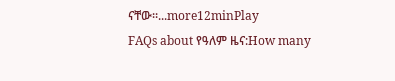ናቸው።...more12minPlay
FAQs about የዓለም ዜና:How many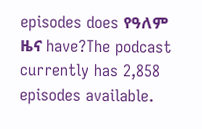episodes does የዓለም ዜና have?The podcast currently has 2,858 episodes available.